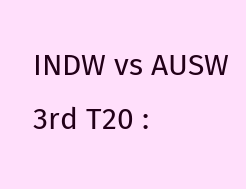INDW vs AUSW 3rd T20 :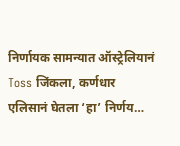निर्णायक सामन्यात ऑस्ट्रेलियानं Toss जिंकला, कर्णधार एलिसानं घेतला ‘हा’ निर्णय…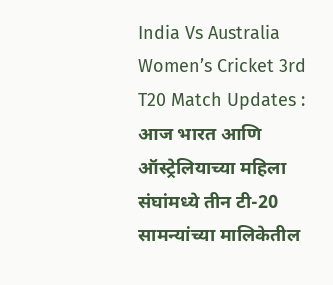India Vs Australia Women’s Cricket 3rd T20 Match Updates : आज भारत आणि ऑस्ट्रेलियाच्या महिला संघांमध्ये तीन टी-20 सामन्यांच्या मालिकेतील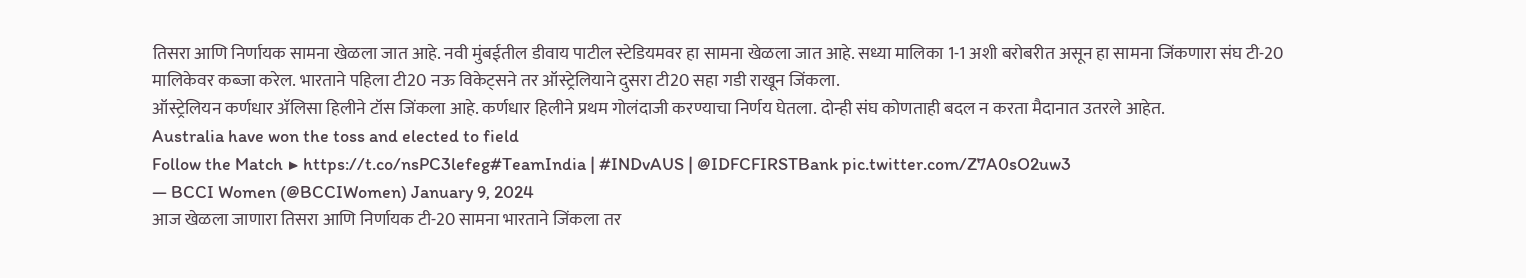तिसरा आणि निर्णायक सामना खेळला जात आहे. नवी मुंबईतील डीवाय पाटील स्टेडियमवर हा सामना खेळला जात आहे. सध्या मालिका 1-1 अशी बरोबरीत असून हा सामना जिंकणारा संघ टी-20 मालिकेवर कब्जा करेल. भारताने पहिला टी20 नऊ विकेट्सने तर ऑस्ट्रेलियाने दुसरा टी20 सहा गडी राखून जिंकला.
ऑस्ट्रेलियन कर्णधार ॲलिसा हिलीने टॉस जिंकला आहे. कर्णधार हिलीने प्रथम गोलंदाजी करण्याचा निर्णय घेतला. दोन्ही संघ कोणताही बदल न करता मैदानात उतरले आहेत.
Australia have won the toss and elected to field
Follow the Match ▶ https://t.co/nsPC3lefeg#TeamIndia | #INDvAUS | @IDFCFIRSTBank pic.twitter.com/Z7A0sO2uw3
— BCCI Women (@BCCIWomen) January 9, 2024
आज खेळला जाणारा तिसरा आणि निर्णायक टी-20 सामना भारताने जिंकला तर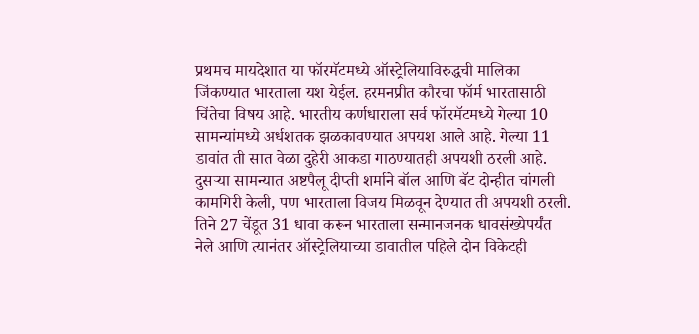प्रथमच मायदेशात या फॉरमॅटमध्ये ऑस्ट्रेलियाविरुद्धची मालिका जिंकण्यात भारताला यश येईल. हरमनप्रीत कौरचा फॉर्म भारतासाठी चिंतेचा विषय आहे. भारतीय कर्णधाराला सर्व फॉरमॅटमध्ये गेल्या 10 सामन्यांमध्ये अर्धशतक झळकावण्यात अपयश आले आहे. गेल्या 11 डावांत ती सात वेळा दुहेरी आकडा गाठण्यातही अपयशी ठरली आहे.
दुसऱ्या सामन्यात अष्टपैलू दीप्ती शर्माने बॉल आणि बॅट दोन्हीत चांगली कामगिरी केली, पण भारताला विजय मिळवून देण्यात ती अपयशी ठरली. तिने 27 चेंडूत 31 धावा करून भारताला सन्मानजनक धावसंख्येपर्यंत नेले आणि त्यानंतर ऑस्ट्रेलियाच्या डावातील पहिले दोन विकेटही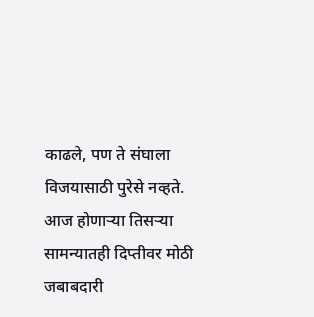काढले, पण ते संघाला विजयासाठी पुरेसे नव्हते. आज होणाऱ्या तिसऱ्या सामन्यातही दिप्तीवर मोठी जबाबदारी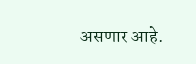असणार आहे.